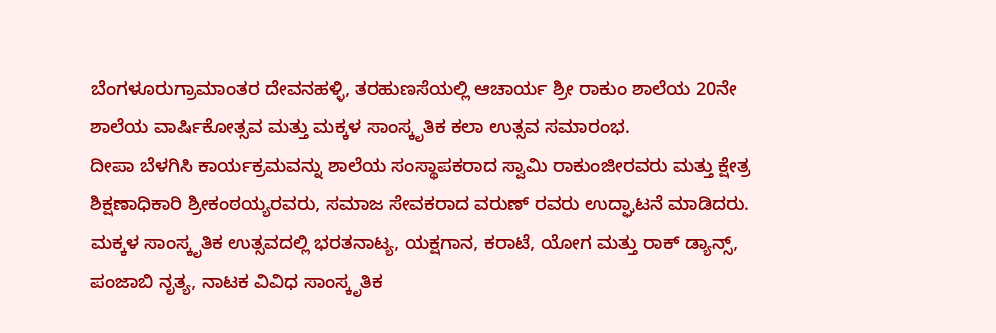ಬೆಂಗಳೂರುಗ್ರಾಮಾಂತರ ದೇವನಹಳ್ಳಿ, ತರಹುಣಸೆಯಲ್ಲಿ ಆಚಾರ್ಯ ಶ್ರೀ ರಾಕುಂ ಶಾಲೆಯ 20ನೇ ಶಾಲೆಯ ವಾರ್ಷಿಕೋತ್ಸವ ಮತ್ತು ಮಕ್ಕಳ ಸಾಂಸ್ಕೃತಿಕ ಕಲಾ ಉತ್ಸವ ಸಮಾರಂಭ.
ದೀಪಾ ಬೆಳಗಿಸಿ ಕಾರ್ಯಕ್ರಮವನ್ನು ಶಾಲೆಯ ಸಂಸ್ಥಾಪಕರಾದ ಸ್ವಾಮಿ ರಾಕುಂಜೀರವರು ಮತ್ತು ಕ್ಷೇತ್ರ ಶಿಕ್ಷಣಾಧಿಕಾರಿ ಶ್ರೀಕಂಠಯ್ಯರವರು, ಸಮಾಜ ಸೇವಕರಾದ ವರುಣ್ ರವರು ಉದ್ಘಾಟನೆ ಮಾಡಿದರು.
ಮಕ್ಕಳ ಸಾಂಸ್ಕೃತಿಕ ಉತ್ಸವದಲ್ಲಿ ಭರತನಾಟ್ಯ, ಯಕ್ಷಗಾನ, ಕರಾಟೆ, ಯೋಗ ಮತ್ತು ರಾಕ್ ಡ್ಯಾನ್ಸ್, ಪಂಜಾಬಿ ನೃತ್ಯ, ನಾಟಕ ವಿವಿಧ ಸಾಂಸ್ಕೃತಿಕ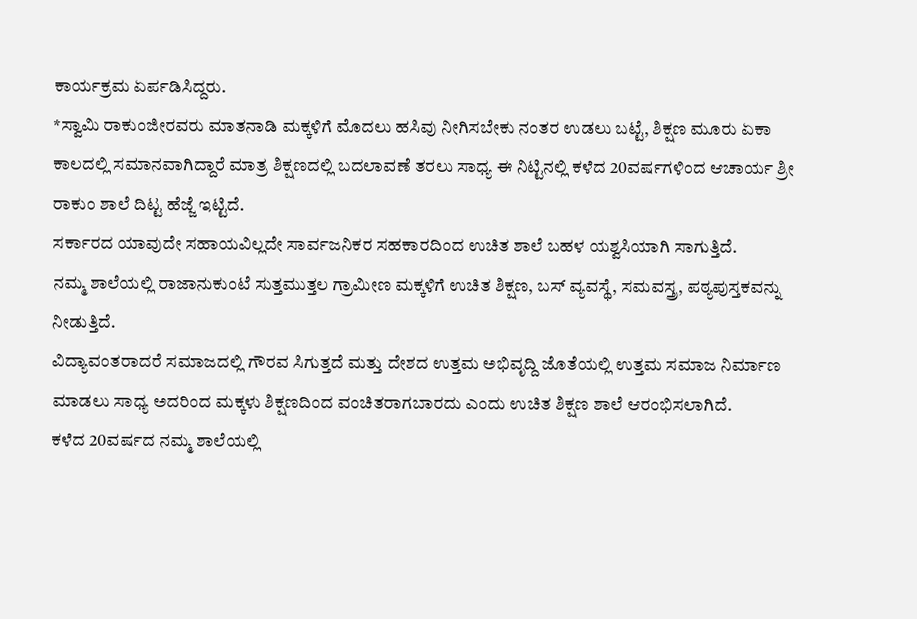ಕಾರ್ಯಕ್ರಮ ಏರ್ಪಡಿಸಿದ್ದರು.
*ಸ್ವಾಮಿ ರಾಕುಂಜೀರವರು ಮಾತನಾಡಿ ಮಕ್ಕಳಿಗೆ ಮೊದಲು ಹಸಿವು ನೀಗಿಸಬೇಕು ನಂತರ ಉಡಲು ಬಟ್ಟೆ, ಶಿಕ್ಷಣ ಮೂರು ಏಕಾ ಕಾಲದಲ್ಲಿ ಸಮಾನವಾಗಿದ್ದಾರೆ ಮಾತ್ರ ಶಿಕ್ಷಣದಲ್ಲಿ ಬದಲಾವಣೆ ತರಲು ಸಾಧ್ಯ ಈ ನಿಟ್ಟಿನಲ್ಲಿ ಕಳೆದ 20ವರ್ಷಗಳಿಂದ ಆಚಾರ್ಯ ಶ್ರೀ ರಾಕುಂ ಶಾಲೆ ದಿಟ್ಟ ಹೆಜ್ಜೆ ಇಟ್ಟಿದೆ.
ಸರ್ಕಾರದ ಯಾವುದೇ ಸಹಾಯವಿಲ್ಲದೇ ಸಾರ್ವಜನಿಕರ ಸಹಕಾರದಿಂದ ಉಚಿತ ಶಾಲೆ ಬಹಳ ಯಶ್ವಸಿಯಾಗಿ ಸಾಗುತ್ತಿದೆ.
ನಮ್ಮ ಶಾಲೆಯಲ್ಲಿ ರಾಜಾನುಕುಂಟೆ ಸುತ್ತಮುತ್ತಲ ಗ್ರಾಮೀಣ ಮಕ್ಕಳಿಗೆ ಉಚಿತ ಶಿಕ್ಷಣ, ಬಸ್ ವ್ಯವಸ್ಥೆ, ಸಮವಸ್ತ್ರ, ಪಠ್ಯಪುಸ್ತಕವನ್ನು ನೀಡುತ್ತಿದೆ.
ವಿದ್ಯಾವಂತರಾದರೆ ಸಮಾಜದಲ್ಲಿ ಗೌರವ ಸಿಗುತ್ತದೆ ಮತ್ತು ದೇಶದ ಉತ್ತಮ ಅಭಿವೃದ್ದಿ ಜೊತೆಯಲ್ಲಿ ಉತ್ತಮ ಸಮಾಜ ನಿರ್ಮಾಣ ಮಾಡಲು ಸಾಧ್ಯ ಅದರಿಂದ ಮಕ್ಕಳು ಶಿಕ್ಷಣದಿಂದ ವಂಚಿತರಾಗಬಾರದು ಎಂದು ಉಚಿತ ಶಿಕ್ಷಣ ಶಾಲೆ ಆರಂಭಿಸಲಾಗಿದೆ.
ಕಳೆದ 20ವರ್ಷದ ನಮ್ಮ ಶಾಲೆಯಲ್ಲಿ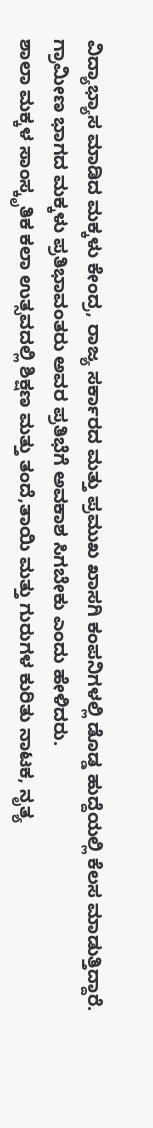ವಿದ್ಯಾಭ್ಯಾಸ ಮಾಡಿದ ಮಕ್ಕಳು ಕೇಂದ್ರ, ರಾಜ್ಯ ಸರ್ಕಾರದ ಮತ್ತು ಪ್ರಮುಖ ಖಾಸಗಿ ಕಂಪನಿಗಳಲ್ಲಿ ಡೊಡ್ಡ ಹುದ್ದೆಯಲ್ಲಿ ಕೆಲಸ ಮಾಡುತ್ತಿದ್ದಾರೆ.
ಗ್ರಾಮೀಣ ಭಾಗದ ಮಕ್ಕಳು ಪ್ರತಿಭಾವಂತರು ಅವರ ಪ್ರತಿಭೆಗೆ ಅವಕಾಶ ಸಿಗಬೇಕು ಎಂದು ಹೇಳಿದರು.
ಶಾಲಾ ಮಕ್ಕಳ ಸಾಂಸ್ಕೃತಿಕ ಕಲಾ ಉತ್ಸವದಲ್ಲಿ ಶಿಕ್ಷಣ ಮತ್ತು ತಂದೆ,ತಾಯಿ ಮತ್ತು ಗುರುಗಳ ಕುರಿತು ನಾಟಕ, ನೃತ್ಯ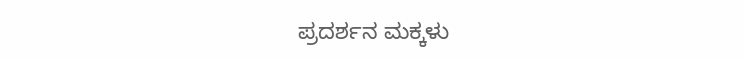ಪ್ರದರ್ಶನ ಮಕ್ಕಳು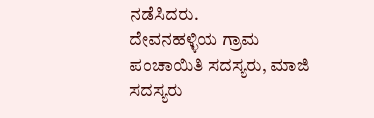ನಡೆಸಿದರು.
ದೇವನಹಳ್ಳಿಯ ಗ್ರಾಮ ಪಂಚಾಯಿತಿ ಸದಸ್ಯರು, ಮಾಜಿ ಸದಸ್ಯರು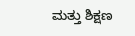ಮತ್ತು ಶಿಕ್ಷಣ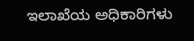ಇಲಾಖೆಯ ಅಧಿಕಾರಿಗಳು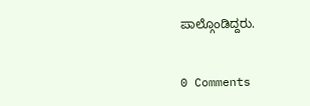ಪಾಲ್ಗೊಂಡಿದ್ದರು.


0 Comments